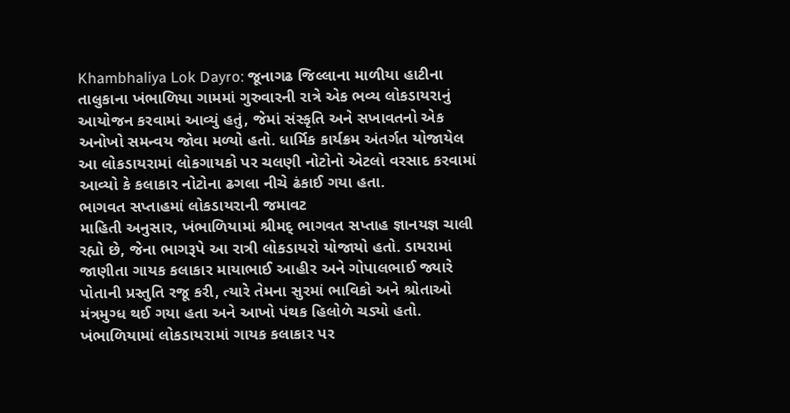Khambhaliya Lok Dayro: જૂનાગઢ જિલ્લાના માળીયા હાટીના તાલુકાના ખંભાળિયા ગામમાં ગુરુવારની રાત્રે એક ભવ્ય લોકડાયરાનું આયોજન કરવામાં આવ્યું હતું, જેમાં સંસ્કૃતિ અને સખાવતનો એક અનોખો સમન્વય જોવા મળ્યો હતો. ધાર્મિક કાર્યક્રમ અંતર્ગત યોજાયેલ આ લોકડાયરામાં લોકગાયકો પર ચલણી નોટોનો એટલો વરસાદ કરવામાં આવ્યો કે કલાકાર નોટોના ઢગલા નીચે ઢંકાઈ ગયા હતા.
ભાગવત સપ્તાહમાં લોકડાયરાની જમાવટ
માહિતી અનુસાર, ખંભાળિયામાં શ્રીમદ્ ભાગવત સપ્તાહ જ્ઞાનયજ્ઞ ચાલી રહ્યો છે, જેના ભાગરૂપે આ રાત્રી લોકડાયરો યોજાયો હતો. ડાયરામાં જાણીતા ગાયક કલાકાર માયાભાઈ આહીર અને ગોપાલભાઈ જ્યારે પોતાની પ્રસ્તુતિ રજૂ કરી, ત્યારે તેમના સુરમાં ભાવિકો અને શ્રોતાઓ મંત્રમુગ્ધ થઈ ગયા હતા અને આખો પંથક હિલોળે ચડ્યો હતો.
ખંભાળિયામાં લોકડાયરામાં ગાયક કલાકાર પર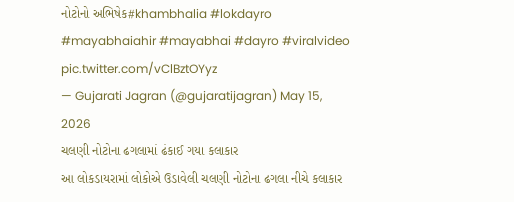નોટોનો અભિષેક#khambhalia #lokdayro #mayabhaiahir #mayabhai #dayro #viralvideo pic.twitter.com/vClBztOYyz
— Gujarati Jagran (@gujaratijagran) May 15, 2026
ચલણી નોટોના ઢગલામાં ઢંકાઈ ગયા કલાકાર
આ લોકડાયરામાં લોકોએ ઉડાવેલી ચલણી નોટોના ઢગલા નીચે કલાકાર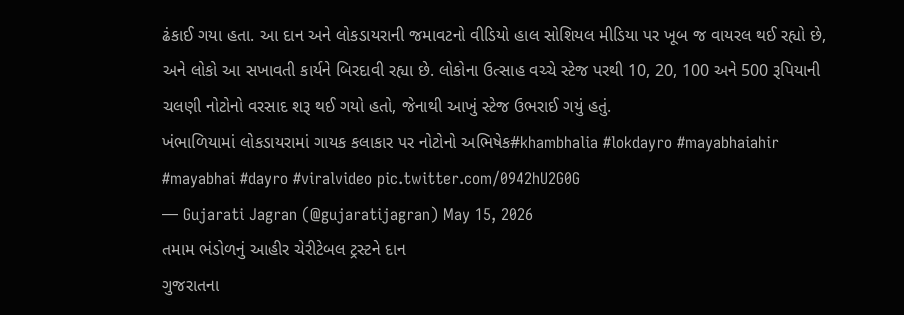ઢંકાઈ ગયા હતા. આ દાન અને લોકડાયરાની જમાવટનો વીડિયો હાલ સોશિયલ મીડિયા પર ખૂબ જ વાયરલ થઈ રહ્યો છે, અને લોકો આ સખાવતી કાર્યને બિરદાવી રહ્યા છે. લોકોના ઉત્સાહ વચ્ચે સ્ટેજ પરથી 10, 20, 100 અને 500 રૂપિયાની ચલણી નોટોનો વરસાદ શરૂ થઈ ગયો હતો, જેનાથી આખું સ્ટેજ ઉભરાઈ ગયું હતું.
ખંભાળિયામાં લોકડાયરામાં ગાયક કલાકાર પર નોટોનો અભિષેક#khambhalia #lokdayro #mayabhaiahir #mayabhai #dayro #viralvideo pic.twitter.com/0942hU2G0G
— Gujarati Jagran (@gujaratijagran) May 15, 2026
તમામ ભંડોળનું આહીર ચેરીટેબલ ટ્રસ્ટને દાન
ગુજરાતના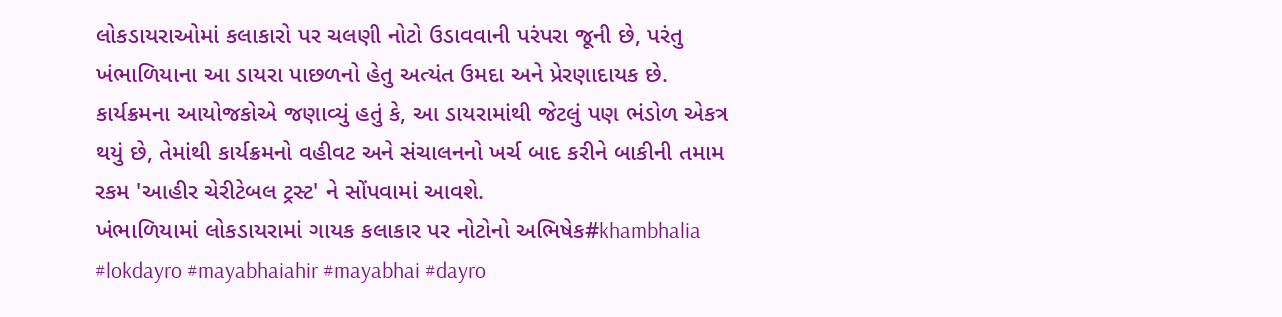લોકડાયરાઓમાં કલાકારો પર ચલણી નોટો ઉડાવવાની પરંપરા જૂની છે, પરંતુ ખંભાળિયાના આ ડાયરા પાછળનો હેતુ અત્યંત ઉમદા અને પ્રેરણાદાયક છે. કાર્યક્રમના આયોજકોએ જણાવ્યું હતું કે, આ ડાયરામાંથી જેટલું પણ ભંડોળ એકત્ર થયું છે, તેમાંથી કાર્યક્રમનો વહીવટ અને સંચાલનનો ખર્ચ બાદ કરીને બાકીની તમામ રકમ 'આહીર ચેરીટેબલ ટ્રસ્ટ' ને સોંપવામાં આવશે.
ખંભાળિયામાં લોકડાયરામાં ગાયક કલાકાર પર નોટોનો અભિષેક#khambhalia #lokdayro #mayabhaiahir #mayabhai #dayro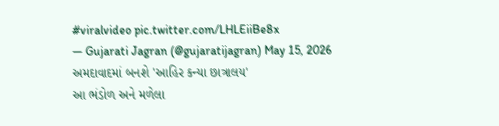#viralvideo pic.twitter.com/LHLEiiBe8x
— Gujarati Jagran (@gujaratijagran) May 15, 2026
અમદાવાદમાં બનશે 'આહિર કન્યા છાત્રાલય'
આ ભંડોળ અને મળેલા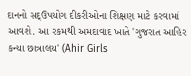દાનનો સદ્ઉપયોગ દીકરીઓના શિક્ષણ માટે કરવામાં આવશે. આ રકમથી અમદાવાદ ખાતે 'ગુજરાત આહિર કન્યા છાત્રાલય' (Ahir Girls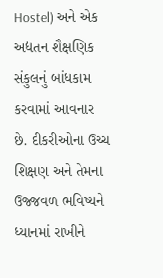Hostel) અને એક અદ્યતન શૈક્ષણિક સંકુલનું બાંધકામ કરવામાં આવનાર છે. દીકરીઓના ઉચ્ચ શિક્ષણ અને તેમના ઉજ્જવળ ભવિષ્યને ધ્યાનમાં રાખીને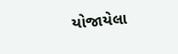યોજાયેલા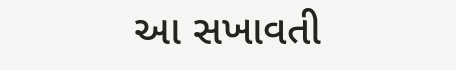આ સખાવતી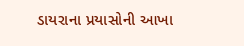ડાયરાના પ્રયાસોની આખા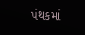પંથકમાં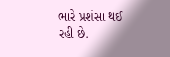ભારે પ્રશંસા થઈ રહી છે.